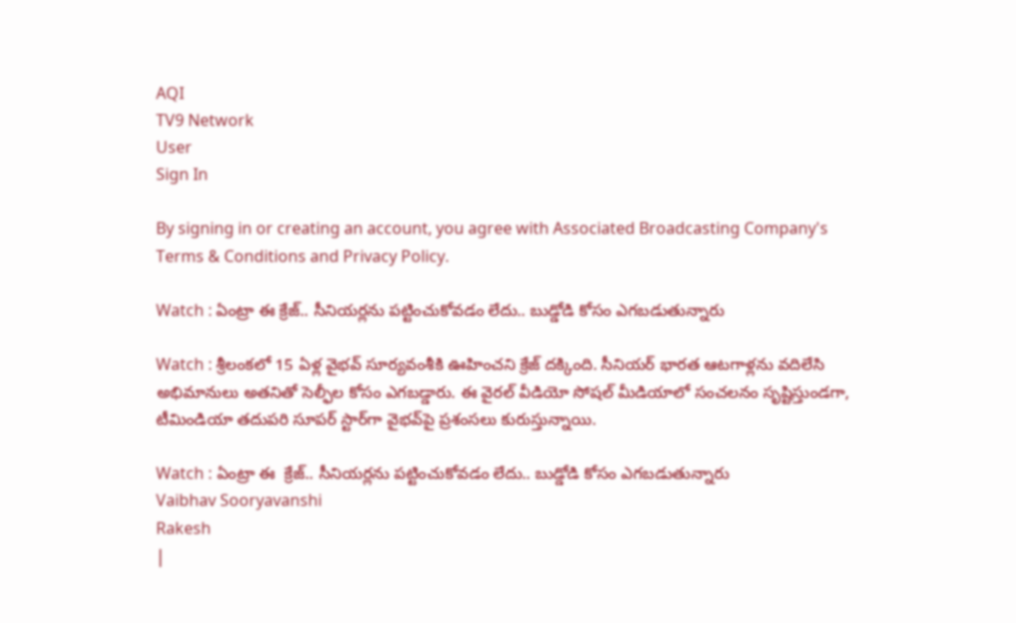AQI
TV9 Network
User
Sign In

By signing in or creating an account, you agree with Associated Broadcasting Company's Terms & Conditions and Privacy Policy.

Watch : ఏంట్రా ఈ క్రేజ్.. సీనియర్లను పట్టించుకోవడం లేదు.. బుడ్డోడి కోసం ఎగబడుతున్నారు

Watch : శ్రీలంకలో 15 ఏళ్ల వైభవ్ సూర్యవంశీకి ఊహించని క్రేజ్ దక్కింది. సీనియర్ భారత ఆటగాళ్లను వదిలేసి అభిమానులు అతనితో సెల్ఫీల కోసం ఎగబడ్డారు. ఈ వైరల్ వీడియో సోషల్ మీడియాలో సంచలనం సృష్టిస్తుండగా, టీమిండియా తదుపరి సూపర్ స్టార్‌గా వైభవ్‌పై ప్రశంసలు కురుస్తున్నాయి.

Watch : ఏంట్రా ఈ  క్రేజ్.. సీనియర్లను పట్టించుకోవడం లేదు.. బుడ్డోడి కోసం ఎగబడుతున్నారు
Vaibhav Sooryavanshi
Rakesh
|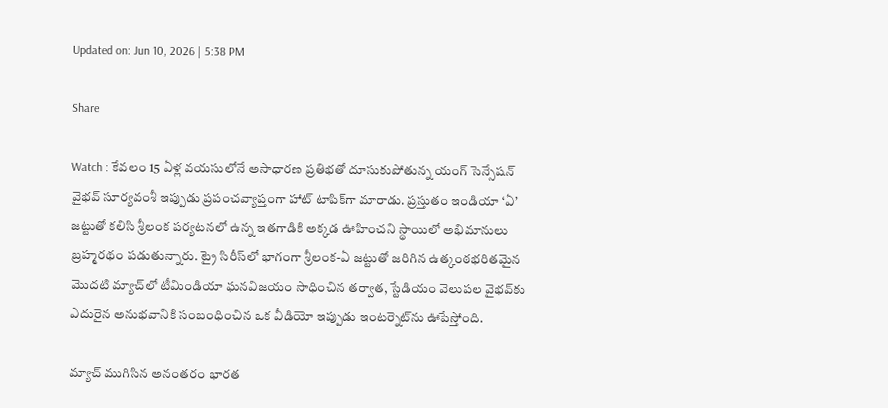Updated on: Jun 10, 2026 | 5:38 PM

Share

Watch : కేవలం 15 ఏళ్ల వయసులోనే అసాధారణ ప్రతిభతో దూసుకుపోతున్న యంగ్ సెన్సేషన్ వైభవ్ సూర్యవంశీ ఇప్పుడు ప్రపంచవ్యాప్తంగా హాట్ టాపిక్‌గా మారాడు. ప్రస్తుతం ఇండియా ‘ఏ’ జట్టుతో కలిసి శ్రీలంక పర్యటనలో ఉన్న ఇతగాడికి అక్కడ ఊహించని స్థాయిలో అభిమానులు బ్రహ్మరథం పడుతున్నారు. ట్రై సిరీస్‌లో భాగంగా శ్రీలంక-ఏ జట్టుతో జరిగిన ఉత్కంఠభరితమైన మొదటి మ్యాచ్‌లో టీమిండియా ఘనవిజయం సాధించిన తర్వాత, స్టేడియం వెలుపల వైభవ్‌కు ఎదురైన అనుభవానికి సంబంధించిన ఒక వీడియో ఇప్పుడు ఇంటర్నెట్‌ను ఊపేస్తోంది.

మ్యాచ్ ముగిసిన అనంతరం భారత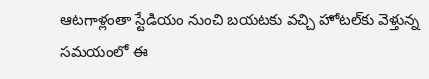ఆటగాళ్లంతా స్టేడియం నుంచి బయటకు వచ్చి హోటల్‌కు వెళ్తున్న సమయంలో ఈ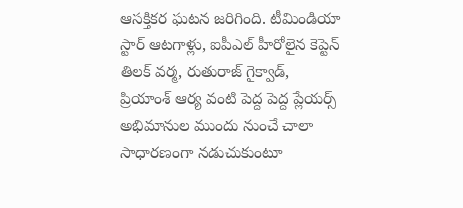ఆసక్తికర ఘటన జరిగింది. టీమిండియా స్టార్ ఆటగాళ్లు, ఐపీఎల్ హీరోలైన కెప్టెన్ తిలక్ వర్మ, రుతురాజ్ గైక్వాడ్, ప్రియాంశ్ ఆర్య వంటి పెద్ద పెద్ద ప్లేయర్స్ అభిమానుల ముందు నుంచే చాలా సాధారణంగా నడుచుకుంటూ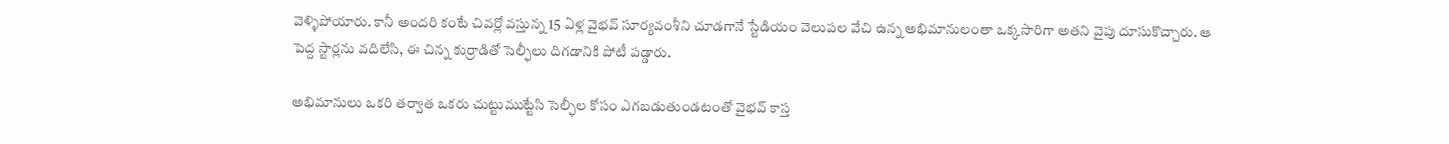వెళ్ళిపోయారు. కానీ అందరి కంటే చివర్లో వస్తున్న 15 ఏళ్ల వైభవ్ సూర్యవంశీని చూడగానే స్టేడియం వెలుపల వేచి ఉన్న అభిమానులంతా ఒక్కసారిగా అతని వైపు దూసుకొచ్చారు. ఆ పెద్ద స్టార్లను వదిలేసి, ఈ చిన్న కుర్రాడితో సెల్ఫీలు దిగడానికి పోటీ పడ్డారు.

అభిమానులు ఒకరి తర్వాత ఒకరు చుట్టుముట్టేసి సెల్ఫీల కోసం ఎగబడుతుండటంతో వైభవ్ కాస్త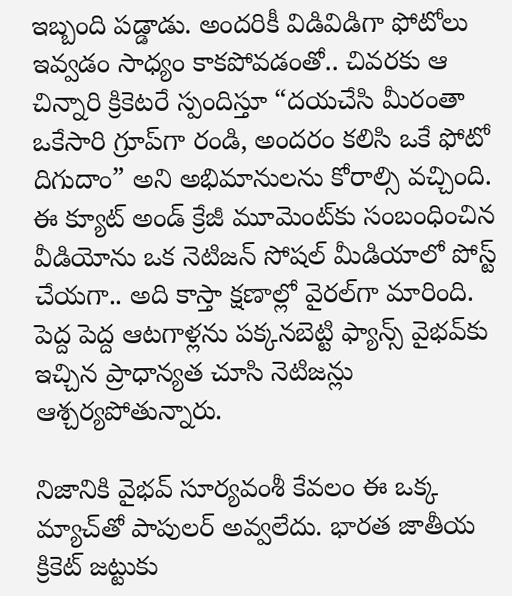ఇబ్బంది పడ్డాడు. అందరికీ విడివిడిగా ఫోటోలు ఇవ్వడం సాధ్యం కాకపోవడంతో.. చివరకు ఆ చిన్నారి క్రికెటరే స్పందిస్తూ “దయచేసి మీరంతా ఒకేసారి గ్రూప్‌గా రండి, అందరం కలిసి ఒకే ఫోటో దిగుదాం” అని అభిమానులను కోరాల్సి వచ్చింది. ఈ క్యూట్ అండ్ క్రేజీ మూమెంట్‌కు సంబంధించిన వీడియోను ఒక నెటిజన్ సోషల్ మీడియాలో పోస్ట్ చేయగా.. అది కాస్తా క్షణాల్లో వైరల్‌గా మారింది. పెద్ద పెద్ద ఆటగాళ్లను పక్కనబెట్టి ఫ్యాన్స్ వైభవ్‌కు ఇచ్చిన ప్రాధాన్యత చూసి నెటిజన్లు ఆశ్చర్యపోతున్నారు.

నిజానికి వైభవ్ సూర్యవంశీ కేవలం ఈ ఒక్క మ్యాచ్‌తో పాపులర్ అవ్వలేదు. భారత జాతీయ క్రికెట్ జట్టుకు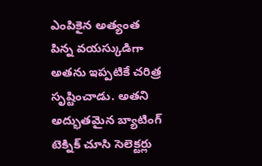ఎంపికైన అత్యంత పిన్న వయస్కుడిగా అతను ఇప్పటికే చరిత్ర సృష్టించాడు. అతని అద్భుతమైన బ్యాటింగ్ టెక్నిక్ చూసి సెలెక్టర్లు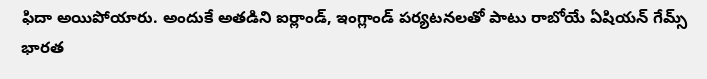ఫిదా అయిపోయారు. అందుకే అతడిని ఐర్లాండ్, ఇంగ్లాండ్ పర్యటనలతో పాటు రాబోయే ఏషియన్ గేమ్స్ భారత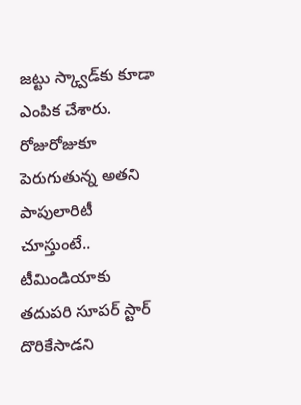జట్టు స్క్వాడ్‌కు కూడా ఎంపిక చేశారు. రోజురోజుకూ పెరుగుతున్న అతని పాపులారిటీ చూస్తుంటే.. టీమిండియాకు తదుపరి సూపర్ స్టార్ దొరికేసాడని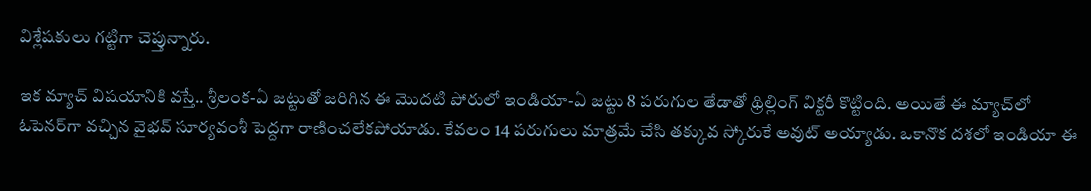విశ్లేషకులు గట్టిగా చెప్తున్నారు.

ఇక మ్యాచ్ విషయానికి వస్తే.. శ్రీలంక-ఏ జట్టుతో జరిగిన ఈ మొదటి పోరులో ఇండియా-ఏ జట్టు 8 పరుగుల తేడాతో థ్రిల్లింగ్ విక్టరీ కొట్టింది. అయితే ఈ మ్యాచ్‌లో ఓపెనర్‌గా వచ్చిన వైభవ్ సూర్యవంశీ పెద్దగా రాణించలేకపోయాడు. కేవలం 14 పరుగులు మాత్రమే చేసి తక్కువ స్కోరుకే అవుట్ అయ్యాడు. ఒకానొక దశలో ఇండియా ఈ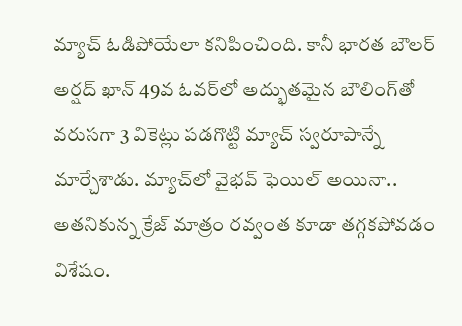మ్యాచ్ ఓడిపోయేలా కనిపించింది. కానీ భారత బౌలర్ అర్షద్ ఖాన్ 49వ ఓవర్‌లో అద్భుతమైన బౌలింగ్‌తో వరుసగా 3 వికెట్లు పడగొట్టి మ్యాచ్ స్వరూపాన్నే మార్చేశాడు. మ్యాచ్‌లో వైభవ్ ఫెయిల్ అయినా.. అతనికున్న క్రేజ్ మాత్రం రవ్వంత కూడా తగ్గకపోవడం విశేషం.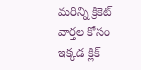మరిన్ని క్రికెట్ వార్తల కోసం ఇక్కడ క్లిక్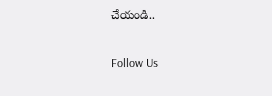చేయండి..

Follow Us